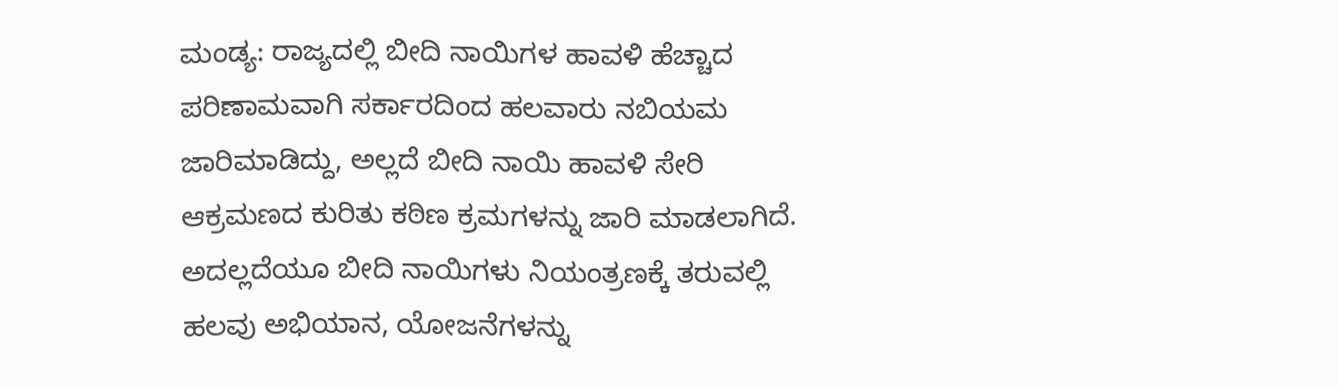ಮಂಡ್ಯ: ರಾಜ್ಯದಲ್ಲಿ ಬೀದಿ ನಾಯಿಗಳ ಹಾವಳಿ ಹೆಚ್ಚಾದ ಪರಿಣಾಮವಾಗಿ ಸರ್ಕಾರದಿಂದ ಹಲವಾರು ನಬಿಯಮ ಜಾರಿಮಾಡಿದ್ದು, ಅಲ್ಲದೆ ಬೀದಿ ನಾಯಿ ಹಾವಳಿ ಸೇರಿ ಆಕ್ರಮಣದ ಕುರಿತು ಕಠಿಣ ಕ್ರಮಗಳನ್ನು ಜಾರಿ ಮಾಡಲಾಗಿದೆ. ಅದಲ್ಲದೆಯೂ ಬೀದಿ ನಾಯಿಗಳು ನಿಯಂತ್ರಣಕ್ಕೆ ತರುವಲ್ಲಿ ಹಲವು ಅಭಿಯಾನ, ಯೋಜನೆಗಳನ್ನು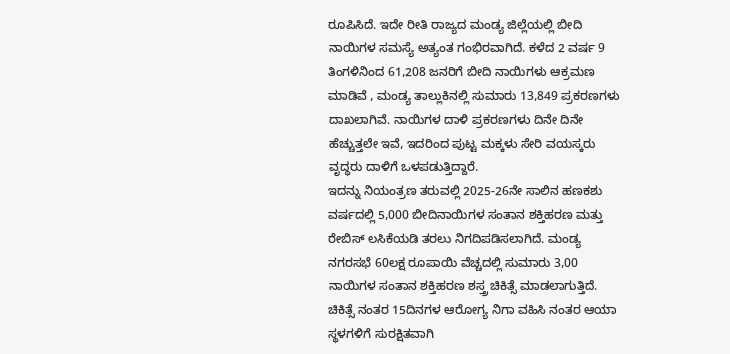ರೂಪಿಸಿದೆ. ಇದೇ ರೀತಿ ರಾಜ್ಯದ ಮಂಡ್ಯ ಜಿಲ್ಲೆಯಲ್ಲಿ ಬೀದಿ ನಾಯಿಗಳ ಸಮಸ್ಯೆ ಅತ್ಯಂತ ಗಂಭಿರವಾಗಿದೆ. ಕಳೆದ 2 ವರ್ಷ 9 ತಿಂಗಳಿನಿಂದ 61,208 ಜನರಿಗೆ ಬೀದಿ ನಾಯಿಗಳು ಆಕ್ರಮಣ ಮಾಡಿವೆ , ಮಂಡ್ಯ ತಾಲ್ಲುಕಿನಲ್ಲಿ ಸುಮಾರು 13,849 ಪ್ರಕರಣಗಳು ದಾಖಲಾಗಿವೆ. ನಾಯಿಗಳ ದಾಳಿ ಪ್ರಕರಣಗಳು ದಿನೇ ದಿನೇ ಹೆಚ್ಚುತ್ತಲೇ ಇವೆ, ಇದರಿಂದ ಪುಟ್ಟ ಮಕ್ಕಳು ಸೇರಿ ವಯಸ್ಕರು ವೃದ್ಧರು ದಾಳಿಗೆ ಒಳಪಡುತ್ತಿದ್ದಾರೆ.
ಇದನ್ನು ನಿಯಂತ್ರಣ ತರುವಲ್ಲಿ 2025-26ನೇ ಸಾಲಿನ ಹಣಕಶು ವರ್ಷದಲ್ಲಿ 5,000 ಬೀದಿನಾಯಿಗಳ ಸಂತಾನ ಶಕ್ತಿಹರಣ ಮತ್ತು ರೇಬಿಸ್ ಲಸಿಕೆಯಡಿ ತರಲು ನಿಗದಿಪಡಿಸಲಾಗಿದೆ. ಮಂಡ್ಯ ನಗರಸಭೆ 60ಲಕ್ಷ ರೂಪಾಯಿ ವೆಚ್ಚದಲ್ಲಿ ಸುಮಾರು 3,00 ನಾಯಿಗಳ ಸಂತಾನ ಶಕ್ತಿಹರಣ ಶಸ್ತ್ರ ಚಿಕಿತ್ಸೆ ಮಾಡಲಾಗುತ್ತಿದೆ. ಚಿಕಿತ್ಸೆ ನಂತರ 15ದಿನಗಳ ಆರೋಗ್ಯ ನಿಗಾ ವಹಿಸಿ ನಂತರ ಆಯಾ ಸ್ಥಳಗಳಿಗೆ ಸುರಕ್ಷಿತವಾಗಿ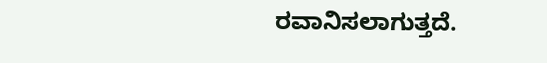ರವಾನಿಸಲಾಗುತ್ತದೆ.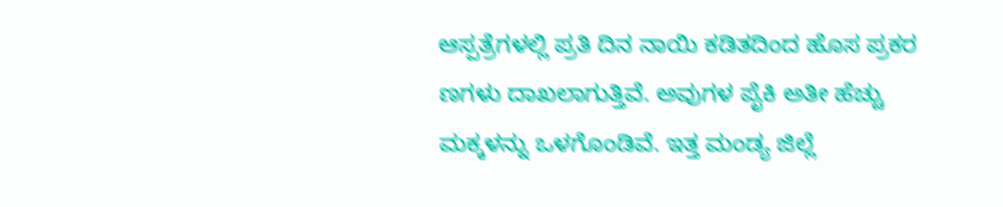ಆಸ್ಪತ್ರೆಗಳಲ್ಲಿ ಪ್ರತಿ ದಿನ ನಾಯಿ ಕಡಿತದಿಂದ ಹೊಸ ಪ್ರಕರ ಣಗಳು ದಾಖಲಾಗುತ್ತಿವೆ. ಅವುಗಳ ಪೈಕಿ ಅತೀ ಹೆಚ್ಚು ಮಕ್ಕಳನ್ನು ಒಳಗೊಂಡಿವೆ. ಇತ್ತ ಮಂಡ್ಯ ಜಿಲ್ಲೆ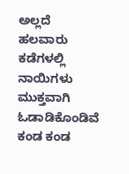ಅಲ್ಲದೆ ಹಲವಾರು ಕಡೆಗಳಲ್ಲಿ ನಾಯಿಗಳು ಮುಕ್ತವಾಗಿ ಓಡಾಡಿಕೊಂಡಿವೆ ಕಂಡ ಕಂಡ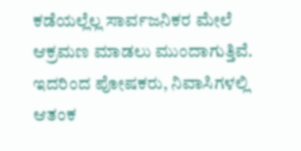ಕಡೆಯಲ್ಲೆಲ್ಲ ಸಾರ್ವಜನಿಕರ ಮೇಲೆ ಆಕ್ರಮಣ ಮಾಡಲು ಮುಂದಾಗುತ್ತಿವೆ. ಇದರಿಂದ ಪೋಷಕರು, ನಿವಾಸಿಗಳಲ್ಲಿ ಆತಂಕ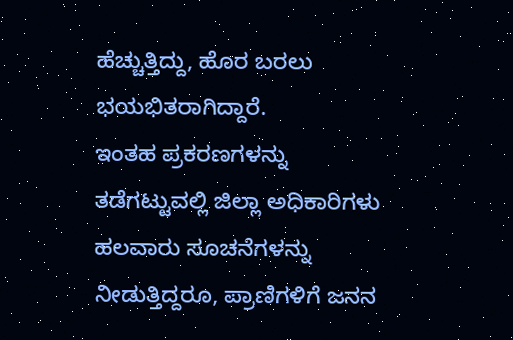ಹೆಚ್ಚುತ್ತಿದ್ದು, ಹೊರ ಬರಲು ಭಯಭಿತರಾಗಿದ್ದಾರೆ.
ಇಂತಹ ಪ್ರಕರಣಗಳನ್ನು ತಡೆಗಟ್ಟುವಲ್ಲಿ ಜಿಲ್ಲಾ ಅಧಿಕಾರಿಗಳು ಹಲವಾರು ಸೂಚನೆಗಳನ್ನು ನೀಡುತ್ತಿದ್ದರೂ, ಪ್ರಾಣಿಗಳಿಗೆ ಜನನ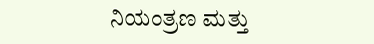ನಿಯಂತ್ರಣ ಮತ್ತು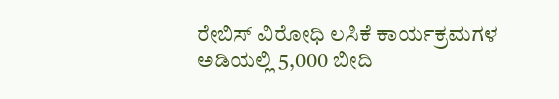ರೇಬಿಸ್ ವಿರೋಧಿ ಲಸಿಕೆ ಕಾರ್ಯಕ್ರಮಗಳ ಅಡಿಯಲ್ಲಿ 5,000 ಬೀದಿ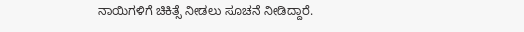ನಾಯಿಗಳಿಗೆ ಚಿಕಿತ್ಸೆ ನೀಡಲು ಸೂಚನೆ ನೀಡಿದ್ದಾರೆ.